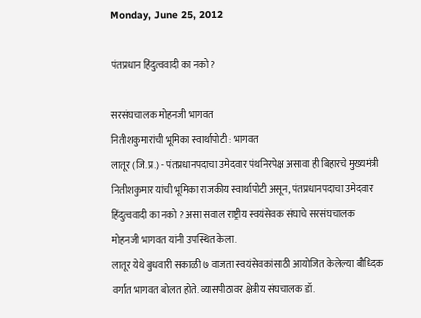Monday, June 25, 2012

पंतप्रधान हिंदुत्ववादी का नको?

सरसंघचालक मोहनजी भागवत
नितीशकुमारांची भूमिका स्वार्थापोटी : भागवत
लातूर (जि.प्र.) - पंतप्रधानपदाचा उमेदवार पंथनिरपेक्ष असावा ही बिहारचे मुख्यमंत्री नितीशकुमार यांची भूमिका राजकीय स्वार्थापोटी असून, पंतप्रधानपदाचा उमेदवार हिंदुत्ववादी का नको ? असा सवाल राष्ट्रीय स्वयंसेवक संघाचे सरसंघचालक मोहनजी भागवत यांनी उपस्थित केला.
लातूर येथे बुधवारी सकाळी ७ वाजता स्वयंसेवकांसाठी आयोजित केलेल्या बौध्दिक वर्गात भागवत बोलत होते. व्यासपीठावर क्षेत्रीय संघचालक डॉ.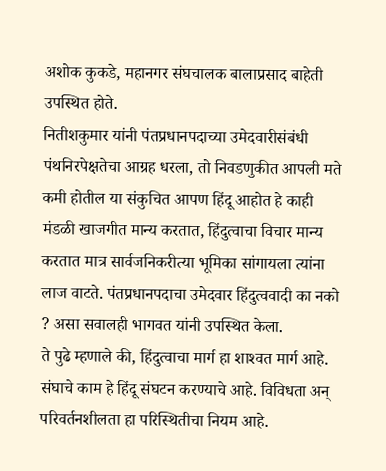अशोक कुकडे, महानगर संघचालक बालाप्रसाद बाहेती उपस्थित होते.
नितीशकुमार यांनी पंतप्रधानपदाच्या उमेदवारीसंबंधी पंथनिरपेक्षतेचा आग्रह धरला, तो निवडणुकीत आपली मते कमी होतील या संकुचित आपण हिंदू आहोत हे काही मंडळी खाजगीत मान्य करतात, हिंदुत्वाचा विचार मान्य करतात मात्र सार्वजनिकरीत्या भूमिका सांगायला त्यांना लाज वाटते. पंतप्रधानपदाचा उमेदवार हिंदुत्ववादी का नको ? असा सवालही भागवत यांनी उपस्थित केला.
ते पुढे म्हणाले की, हिंदुत्वाचा मार्ग हा शाश्‍वत मार्ग आहे. संघाचे काम हे हिंदू संघटन करण्याचे आहे. विविधता अन् परिवर्तनशीलता हा परिस्थितीचा नियम आहे.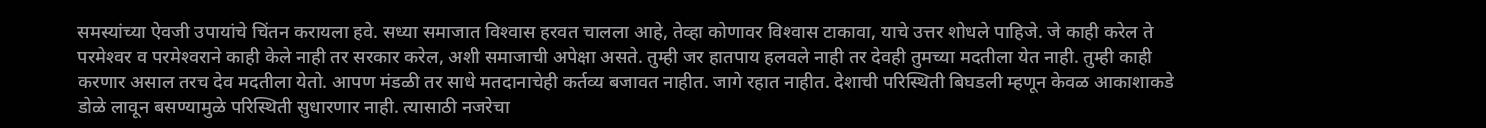समस्यांच्या ऐवजी उपायांचे चिंतन करायला हवे. सध्या समाजात विश्‍वास हरवत चालला आहे, तेव्हा कोणावर विश्‍वास टाकावा, याचे उत्तर शोधले पाहिजे. जे काही करेल ते परमेश्‍वर व परमेश्‍वराने काही केले नाही तर सरकार करेल, अशी समाजाची अपेक्षा असते. तुम्ही जर हातपाय हलवले नाही तर देवही तुमच्या मदतीला येत नाही. तुम्ही काही करणार असाल तरच देव मदतीला येतो. आपण मंडळी तर साधे मतदानाचेही कर्तव्य बजावत नाहीत. जागे रहात नाहीत. देशाची परिस्थिती बिघडली म्हणून केवळ आकाशाकडे डोळे लावून बसण्यामुळे परिस्थिती सुधारणार नाही. त्यासाठी नजरेचा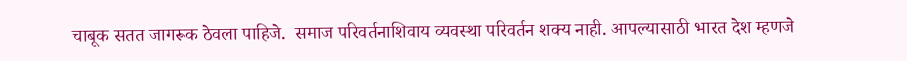चाबूक सतत जागरूक ठेवला पाहिजे.  समाज परिवर्तनाशिवाय व्यवस्था परिवर्तन शक्य नाही. आपल्यासाठी भारत देश म्हणजे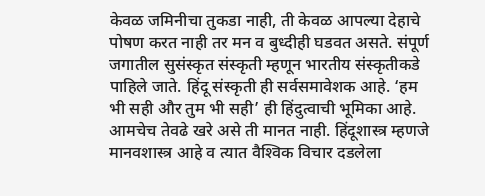केवळ जमिनीचा तुकडा नाही, ती केवळ आपल्या देहाचे पोषण करत नाही तर मन व बुध्दीही घडवत असते. संपूर्ण जगातील सुसंस्कृत संस्कृती म्हणून भारतीय संस्कृतीकडे पाहिले जाते. हिंदू संस्कृती ही सर्वसमावेशक आहे. ‘हम भी सही और तुम भी सही’ ही हिंदुत्वाची भूमिका आहे. आमचेच तेवढे खरे असे ती मानत नाही. हिंदूशास्त्र म्हणजे मानवशास्त्र आहे व त्यात वैश्‍विक विचार दडलेला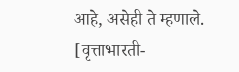आहे, असेही ते म्हणाले. [वृत्ताभारती-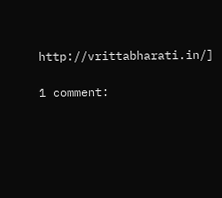http://vrittabharati.in/]

1 comment: